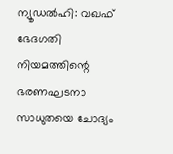ന്യൂഡൽഹി: വഖഫ് ഭേദഗതി നിയമത്തിന്റെ ഭരണഘടനാ സാധുതയെ ചോദ്യം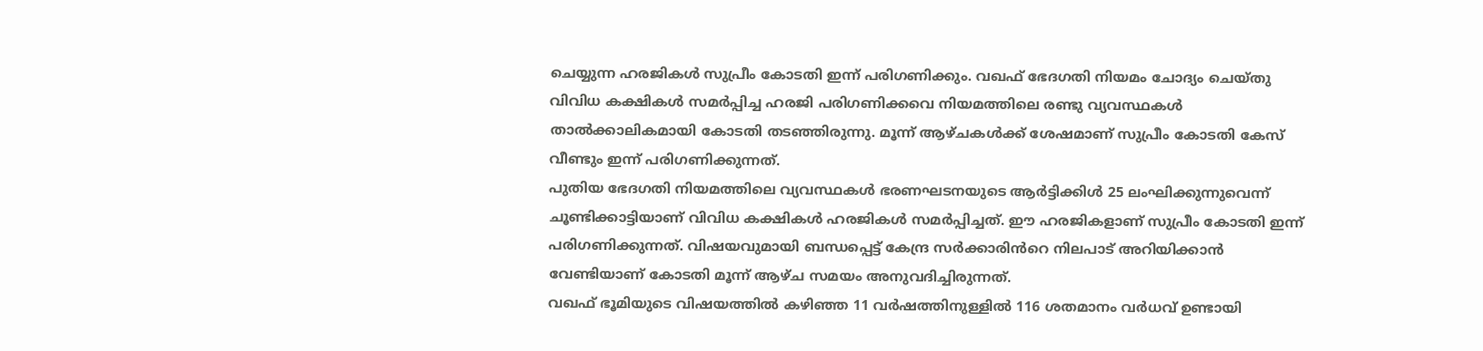ചെയ്യുന്ന ഹരജികൾ സുപ്രീം കോടതി ഇന്ന് പരിഗണിക്കും. വഖഫ് ഭേദഗതി നിയമം ചോദ്യം ചെയ്തു വിവിധ കക്ഷികൾ സമർപ്പിച്ച ഹരജി പരിഗണിക്കവെ നിയമത്തിലെ രണ്ടു വ്യവസ്ഥകൾ താൽക്കാലികമായി കോടതി തടഞ്ഞിരുന്നു. മൂന്ന് ആഴ്ചകൾക്ക് ശേഷമാണ് സുപ്രീം കോടതി കേസ് വീണ്ടും ഇന്ന് പരിഗണിക്കുന്നത്.
പുതിയ ഭേദഗതി നിയമത്തിലെ വ്യവസ്ഥകൾ ഭരണഘടനയുടെ ആർട്ടിക്കിൾ 25 ലംഘിക്കുന്നുവെന്ന് ചൂണ്ടിക്കാട്ടിയാണ് വിവിധ കക്ഷികൾ ഹരജികൾ സമർപ്പിച്ചത്. ഈ ഹരജികളാണ് സുപ്രീം കോടതി ഇന്ന് പരിഗണിക്കുന്നത്. വിഷയവുമായി ബന്ധപ്പെട്ട് കേന്ദ്ര സർക്കാരിൻറെ നിലപാട് അറിയിക്കാൻ വേണ്ടിയാണ് കോടതി മൂന്ന് ആഴ്ച സമയം അനുവദിച്ചിരുന്നത്.
വഖഫ് ഭൂമിയുടെ വിഷയത്തിൽ കഴിഞ്ഞ 11 വർഷത്തിനുള്ളിൽ 116 ശതമാനം വർധവ് ഉണ്ടായി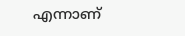എന്നാണ്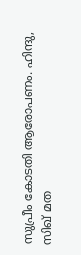സുപ്രീം കോടതി ആരോപണം. ഹിന്ദു, സിഖ് മത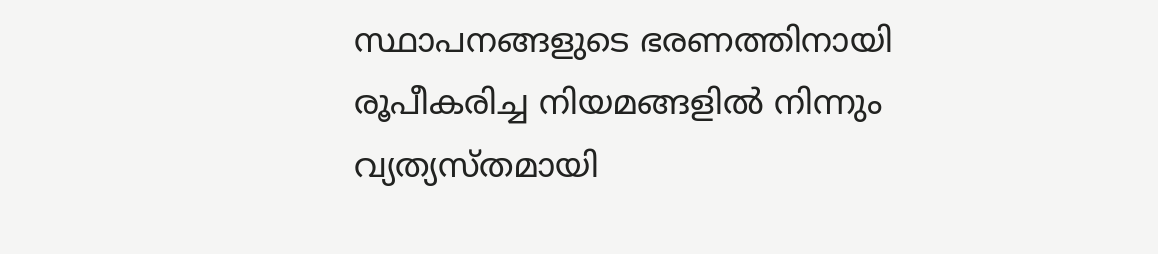സ്ഥാപനങ്ങളുടെ ഭരണത്തിനായി രൂപീകരിച്ച നിയമങ്ങളിൽ നിന്നും വ്യത്യസ്തമായി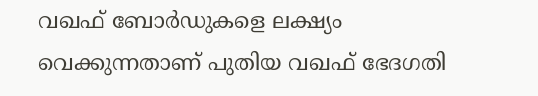വഖഫ് ബോർഡുകളെ ലക്ഷ്യം വെക്കുന്നതാണ് പുതിയ വഖഫ് ഭേദഗതി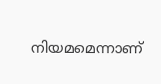നിയമമെന്നാണ്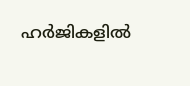ഹർജികളിൽ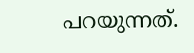പറയുന്നത്.